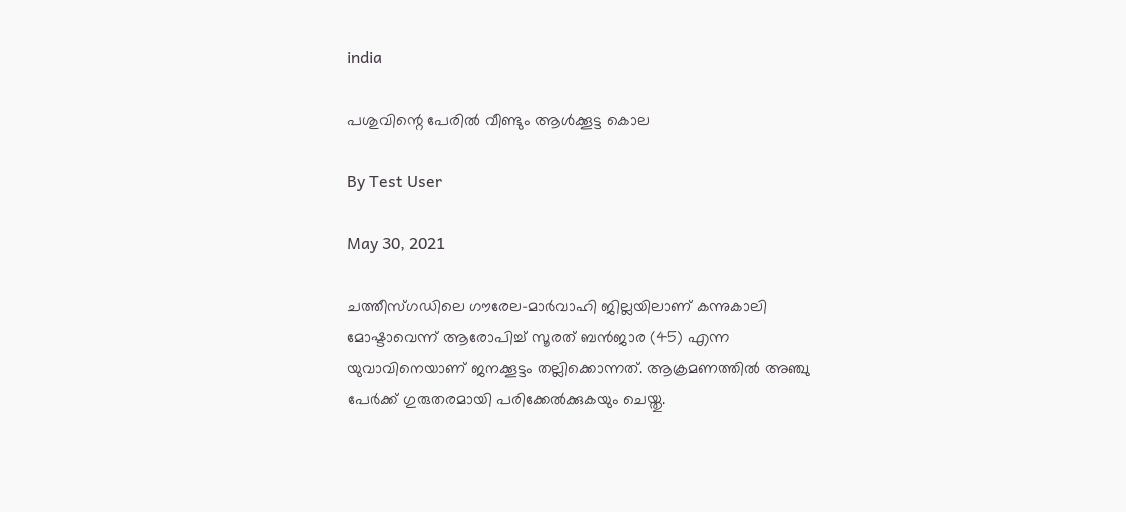india

പശുവിന്റെ പേരില്‍ വീണ്ടും ആള്‍ക്കൂട്ട കൊല

By Test User

May 30, 2021

ചത്തീസ്ഗഡിലെ ഗൗരേല-മാര്‍വാഹി ജില്ലയിലാണ് കന്നുകാലി മോഷ്ടാവെന്ന് ആരോപിച്ച് സൂരത് ബന്‍ജാര (45) എന്ന യുവാവിനെയാണ് ജനക്കൂട്ടം തല്ലിക്കൊന്നത്. ആക്രമണത്തില്‍ അഞ്ചു പേര്‍ക്ക് ഗുരുതരമായി പരിക്കേല്‍ക്കുകയും ചെയ്തു.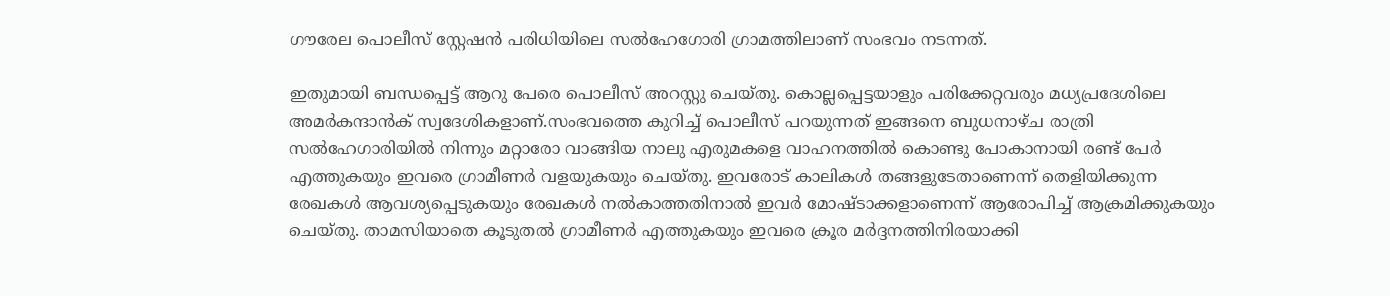ഗൗരേല പൊലീസ് സ്റ്റേഷന്‍ പരിധിയിലെ സല്‍ഹേഗോരി ഗ്രാമത്തിലാണ് സംഭവം നടന്നത്.

ഇതുമായി ബന്ധപ്പെട്ട് ആറു പേരെ പൊലീസ് അറസ്റ്റു ചെയ്തു. കൊല്ലപ്പെട്ടയാളും പരിക്കേറ്റവരും മധ്യപ്രദേശിലെ അമര്‍കന്ദാന്‍ക് സ്വദേശികളാണ്.സംഭവത്തെ കുറിച്ച് പൊലീസ് പറയുന്നത് ഇങ്ങനെ ബുധനാഴ്ച രാത്രി സല്‍ഹേഗാരിയില്‍ നിന്നും മറ്റാരോ വാങ്ങിയ നാലു എരുമകളെ വാഹനത്തില്‍ കൊണ്ടു പോകാനായി രണ്ട് പേര്‍ എത്തുകയും ഇവരെ ഗ്രാമീണര്‍ വളയുകയും ചെയ്തു. ഇവരോട് കാലികള്‍ തങ്ങളുടേതാണെന്ന് തെളിയിക്കുന്ന രേഖകള്‍ ആവശ്യപ്പെടുകയും രേഖകള്‍ നല്‍കാത്തതിനാല്‍ ഇവര്‍ മോഷ്ടാക്കളാണെന്ന് ആരോപിച്ച് ആക്രമിക്കുകയും ചെയ്തു. താമസിയാതെ കൂടുതല്‍ ഗ്രാമീണര്‍ എത്തുകയും ഇവരെ ക്രൂര മര്‍ദ്ദനത്തിനിരയാക്കി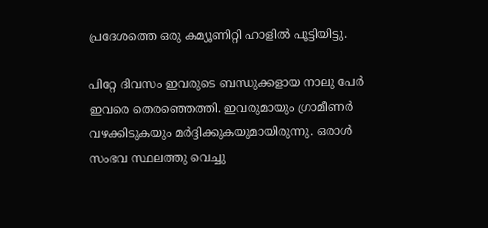പ്രദേശത്തെ ഒരു കമ്യൂണിറ്റി ഹാളില്‍ പൂട്ടിയിട്ടു.

പിറ്റേ ദിവസം ഇവരുടെ ബന്ധുക്കളായ നാലു പേര്‍ ഇവരെ തെരഞ്ഞെത്തി. ഇവരുമായും ഗ്രാമീണര്‍ വഴക്കിടുകയും മര്‍ദ്ദിക്കുകയുമായിരുന്നു. ഒരാള്‍ സംഭവ സ്ഥലത്തു വെച്ചു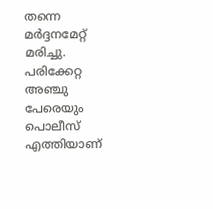തന്നെ മര്‍ദ്ദനമേറ്റ് മരിച്ചു. പരിക്കേറ്റ അഞ്ചു പേരെയും പൊലീസ് എത്തിയാണ്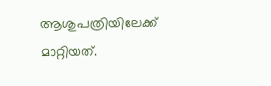ആശുപത്രിയിലേക്ക് മാറ്റിയത്.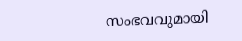സംഭവവുമായി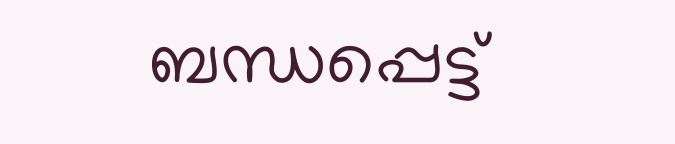ബന്ധപ്പെട്ട്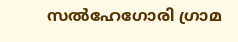സല്‍ഹേഗോരി ഗ്രാമ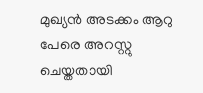മുഖ്യന്‍ അടക്കം ആറു പേരെ അറസ്റ്റു ചെയ്തതായി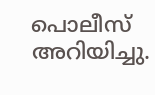പൊലീസ് അറിയിച്ചു.